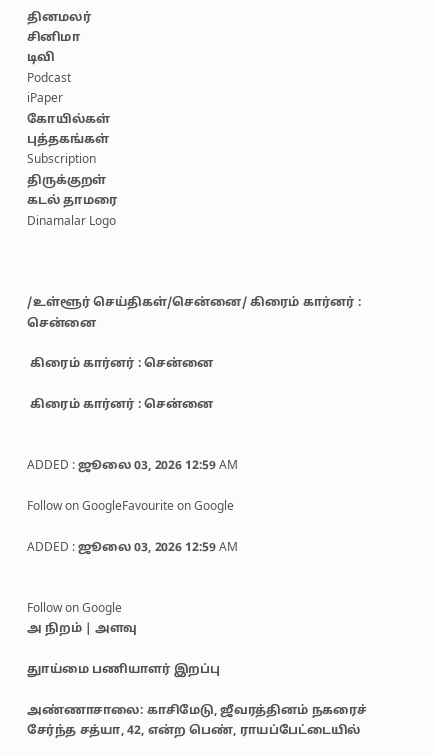தினமலர்
சினிமா
டிவி
Podcast
iPaper
கோயில்கள்
புத்தகங்கள்
Subscription
திருக்குறள்
கடல் தாமரை
Dinamalar Logo



/உள்ளூர் செய்திகள்/சென்னை/ கிரைம் கார்னர் : சென்னை

 கிரைம் கார்னர் : சென்னை

 கிரைம் கார்னர் : சென்னை


ADDED : ஜூலை 03, 2026 12:59 AM

Follow on GoogleFavourite on Google

ADDED : ஜூலை 03, 2026 12:59 AM


Follow on Google
அ நிறம் | அளவு

துாய்மை பணியாளர் இறப்பு

அண்ணாசாலை: காசிமேடு, ஜீவரத்தினம் நகரைச் சேர்ந்த சத்யா, 42, என்ற பெண், ராயப்பேட்டையில்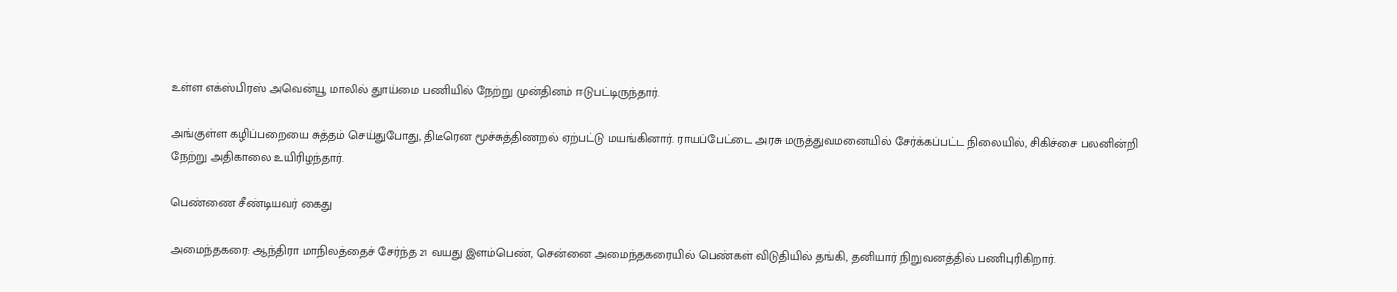உள்ள எக்ஸ்பிரஸ் அவென்யூ மாலில் துாய்மை பணியில் நேற்று முன்தினம் ஈடுபட்டிருந்தார்.

அங்குள்ள கழிப்பறையை சுத்தம் செய்துபோது, திடீரென மூச்சுத்திணறல் ஏற்பட்டு மயங்கினார். ராயப்பேட்டை அரசு மருத்துவமனையில் சேர்க்கப்பட்ட நிலையில், சிகிச்சை பலனின்றி நேற்று அதிகாலை உயிரிழந்தார்.

பெண்ணை சீண்டியவர் கைது

அமைந்தகரை: ஆந்திரா மாநிலத்தைச் சேர்ந்த 21 வயது இளம்பெண், சென்னை அமைந்தகரையில் பெண்கள் விடுதியில் தங்கி, தனியார் நிறுவனத்தில் பணிபுரிகிறார்.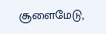சூளைமேடு,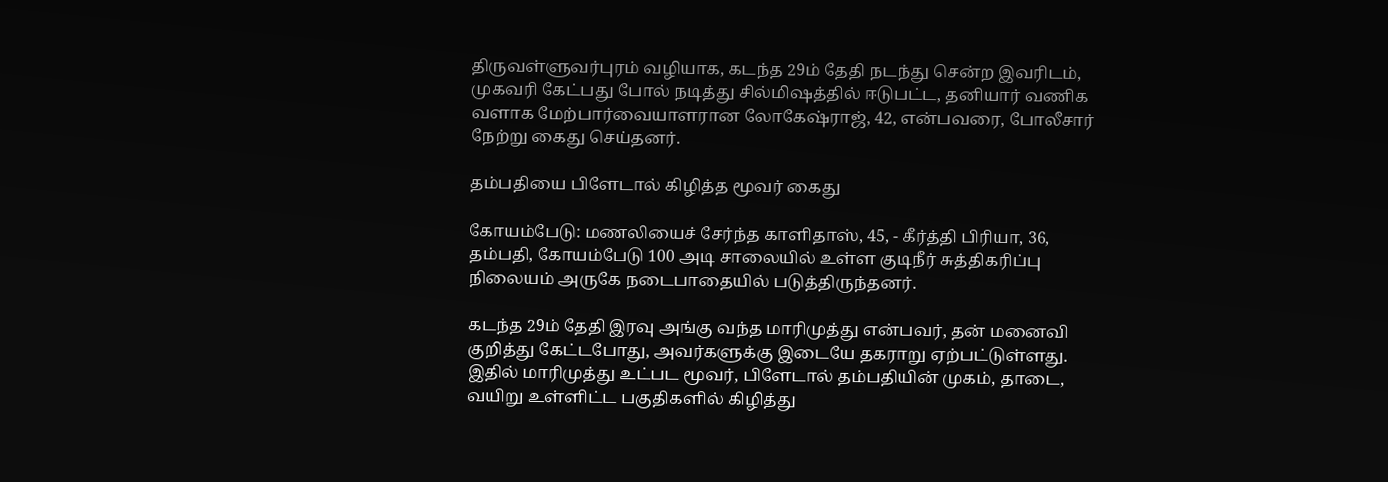திருவள்ளுவர்புரம் வழியாக, கடந்த 29ம் தேதி நடந்து சென்ற இவரிடம், முகவரி கேட்பது போல் நடித்து சில்மிஷத்தில் ஈடுபட்ட, தனியார் வணிக வளாக மேற்பார்வையாளரான லோகேஷ்ராஜ், 42, என்பவரை, போலீசார் நேற்று கைது செய்தனர்.

தம்பதியை பிளேடால் கிழித்த மூவர் கைது

கோயம்பேடு: மணலியைச் சேர்ந்த காளிதாஸ், 45, - கீர்த்தி பிரியா, 36, தம்பதி, கோயம்பேடு 100 அடி சாலையில் உள்ள குடிநீர் சுத்திகரிப்பு நிலையம் அருகே நடைபாதையில் படுத்திருந்தனர்.

கடந்த 29ம் தேதி இரவு அங்கு வந்த மாரிமுத்து என்பவர், தன் மனைவி குறித்து கேட்டபோது, அவர்களுக்கு இடையே தகராறு ஏற்பட்டுள்ளது. இதில் மாரிமுத்து உட்பட மூவர், பிளேடால் தம்பதியின் முகம், தாடை, வயிறு உள்ளிட்ட பகுதிகளில் கிழித்து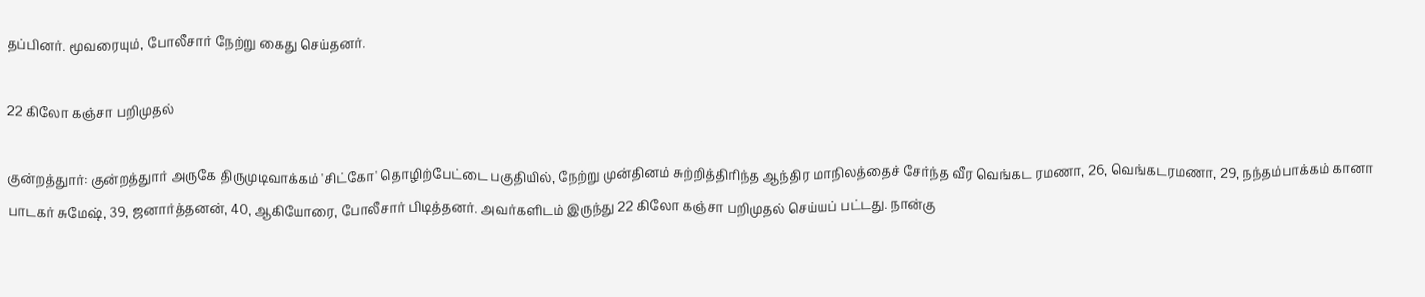தப்பினர். மூவரையும், போலீசார் நேற்று கைது செய்தனர்.

22 கிலோ கஞ்சா பறிமுதல்

குன்றத்துார்: குன்றத்துார் அருகே திருமுடிவாக்கம் 'சிட்கோ' தொழிற்பேட்டை பகுதியில், நேற்று முன்தினம் சுற்றித்திரிந்த ஆந்திர மாநிலத்தைச் சேர்ந்த வீர வெங்கட ரமணா, 26, வெங்கடரமணா, 29, நந்தம்பாக்கம் கானா பாடகர் சுமேஷ், 39, ஜனார்த்தனன், 40, ஆகியோரை, போலீசார் பிடித்தனர். அவர்களிடம் இருந்து 22 கிலோ கஞ்சா பறிமுதல் செய்யப் பட்டது. நான்கு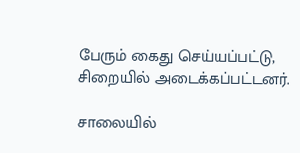பேரும் கைது செய்யப்பட்டு, சிறையில் அடைக்கப்பட்டனர்.

சாலையில்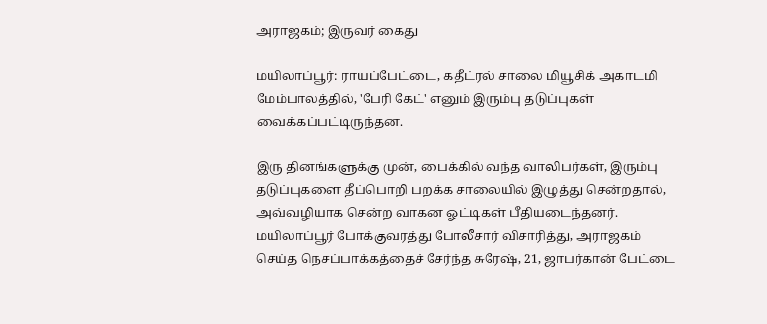அராஜகம்; இருவர் கைது

மயிலாப்பூர்: ராயப்பேட்டை, கதீட்ரல் சாலை மியூசிக் அகாடமி மேம்பாலத்தில், 'பேரி கேட்' எனும் இரும்பு தடுப்புகள் வைக்கப்பட்டிருந்தன.

இரு தினங்களுக்கு முன், பைக்கில் வந்த வாலிபர்கள், இரும்பு தடுப்புகளை தீப்பொறி பறக்க சாலையில் இழுத்து சென்றதால், அவ்வழியாக சென்ற வாகன ஓட்டிகள் பீதியடைந்தனர். மயிலாப்பூர் போக்குவரத்து போலீசார் விசாரித்து, அராஜகம் செய்த நெசப்பாக்கத்தைச் சேர்ந்த சுரேஷ், 21, ஜாபர்கான் பேட்டை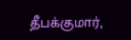தீபக்குமார்,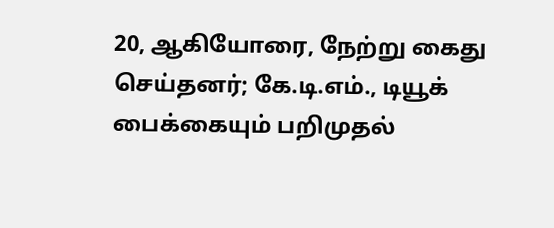20, ஆகியோரை, நேற்று கைது செய்தனர்; கே.டி.எம்., டியூக் பைக்கையும் பறிமுதல்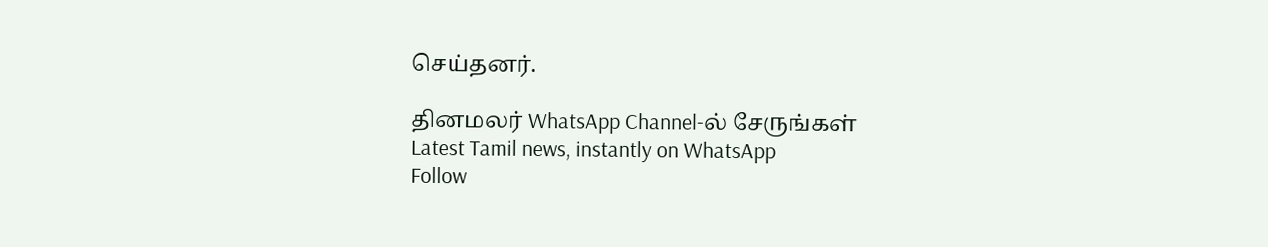செய்தனர்.

தினமலர் WhatsApp Channel-ல் சேருங்கள்
Latest Tamil news, instantly on WhatsApp
Follow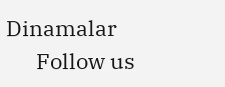Dinamalar
      Follow us